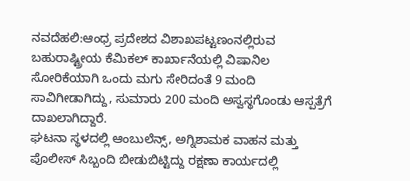ನವದೆಹಲಿ:ಆಂಧ್ರ ಪ್ರದೇಶದ ವಿಶಾಖಪಟ್ಟಣಂನಲ್ಲಿರುವ ಬಹುರಾಷ್ಟ್ರೀಯ ಕೆಮಿಕಲ್ ಕಾರ್ಖಾನೆಯಲ್ಲಿ ವಿಷಾನಿಲ ಸೋರಿಕೆಯಾಗಿ ಒಂದು ಮಗು ಸೇರಿದಂತೆ 9 ಮಂದಿ ಸಾವಿಗೀಡಾಗಿದ್ದು, ಸುಮಾರು 200 ಮಂದಿ ಅಸ್ವಸ್ಥಗೊಂಡು ಆಸ್ಪತ್ರೆಗೆ ದಾಖಲಾಗಿದ್ದಾರೆ.
ಘಟನಾ ಸ್ಥಳದಲ್ಲಿ ಆಂಬುಲೆನ್ಸ್, ಅಗ್ನಿಶಾಮಕ ವಾಹನ ಮತ್ತು ಪೊಲೀಸ್ ಸಿಬ್ಬಂದಿ ಬೀಡುಬಿಟ್ಟಿದ್ದು ರಕ್ಷಣಾ ಕಾರ್ಯದಲ್ಲಿ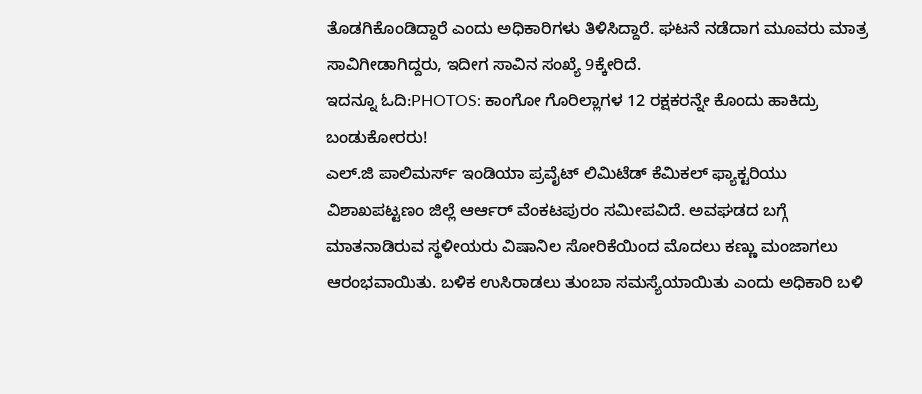ತೊಡಗಿಕೊಂಡಿದ್ದಾರೆ ಎಂದು ಅಧಿಕಾರಿಗಳು ತಿಳಿಸಿದ್ದಾರೆ. ಘಟನೆ ನಡೆದಾಗ ಮೂವರು ಮಾತ್ರ ಸಾವಿಗೀಡಾಗಿದ್ದರು, ಇದೀಗ ಸಾವಿನ ಸಂಖ್ಯೆ 9ಕ್ಕೇರಿದೆ.
ಇದನ್ನೂ ಓದಿ:PHOTOS: ಕಾಂಗೋ ಗೊರಿಲ್ಲಾಗಳ 12 ರಕ್ಷಕರನ್ನೇ ಕೊಂದು ಹಾಕಿದ್ರು ಬಂಡುಕೋರರು!
ಎಲ್.ಜಿ ಪಾಲಿಮರ್ಸ್ ಇಂಡಿಯಾ ಪ್ರವೈಟ್ ಲಿಮಿಟೆಡ್ ಕೆಮಿಕಲ್ ಫ್ಯಾಕ್ಟರಿಯು ವಿಶಾಖಪಟ್ಟಣಂ ಜಿಲ್ಲೆ ಆರ್ಆರ್ ವೆಂಕಟಪುರಂ ಸಮೀಪವಿದೆ. ಅವಘಡದ ಬಗ್ಗೆ ಮಾತನಾಡಿರುವ ಸ್ಥಳೀಯರು ವಿಷಾನಿಲ ಸೋರಿಕೆಯಿಂದ ಮೊದಲು ಕಣ್ಣು ಮಂಜಾಗಲು ಆರಂಭವಾಯಿತು. ಬಳಿಕ ಉಸಿರಾಡಲು ತುಂಬಾ ಸಮಸ್ಯೆಯಾಯಿತು ಎಂದು ಅಧಿಕಾರಿ ಬಳಿ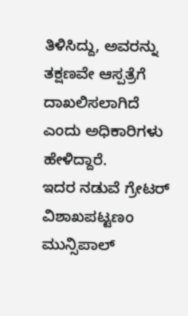ತಿಳಿಸಿದ್ದು, ಅವರನ್ನು ತಕ್ಷಣವೇ ಆಸ್ಪತ್ರೆಗೆ ದಾಖಲಿಸಲಾಗಿದೆ ಎಂದು ಅಧಿಕಾರಿಗಳು ಹೇಳಿದ್ದಾರೆ.
ಇದರ ನಡುವೆ ಗ್ರೇಟರ್ ವಿಶಾಖಪಟ್ಟಣಂ ಮುನ್ಸಿಪಾಲ್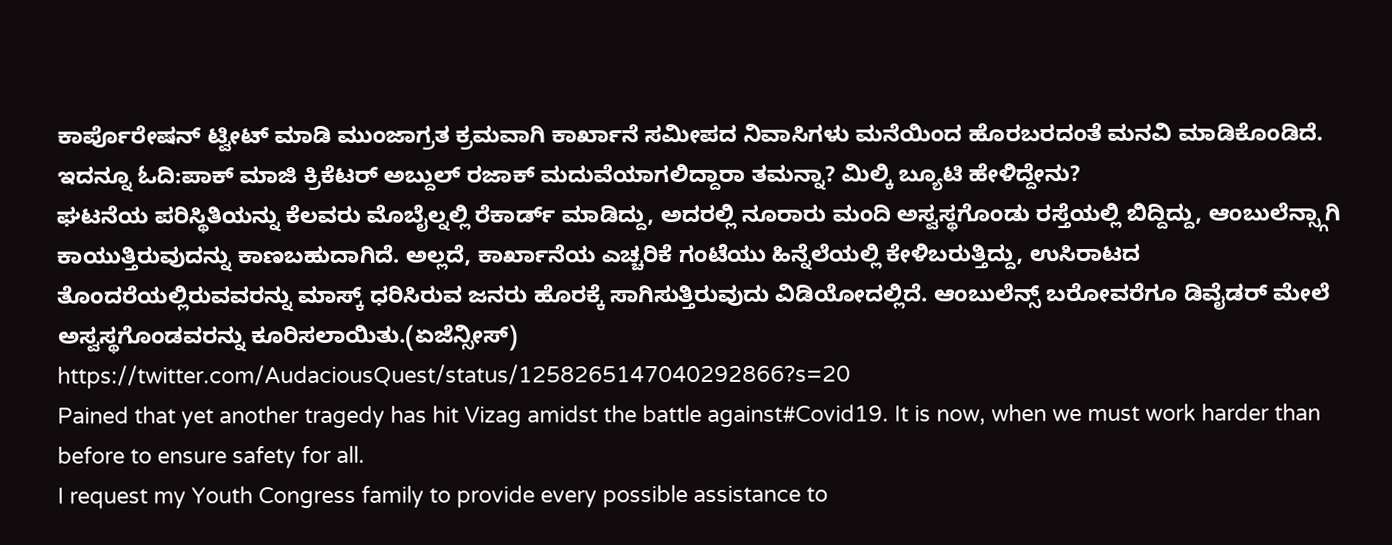ಕಾರ್ಪೊರೇಷನ್ ಟ್ವೀಟ್ ಮಾಡಿ ಮುಂಜಾಗ್ರತ ಕ್ರಮವಾಗಿ ಕಾರ್ಖಾನೆ ಸಮೀಪದ ನಿವಾಸಿಗಳು ಮನೆಯಿಂದ ಹೊರಬರದಂತೆ ಮನವಿ ಮಾಡಿಕೊಂಡಿದೆ.
ಇದನ್ನೂ ಓದಿ:ಪಾಕ್ ಮಾಜಿ ಕ್ರಿಕೆಟರ್ ಅಬ್ದುಲ್ ರಜಾಕ್ ಮದುವೆಯಾಗಲಿದ್ದಾರಾ ತಮನ್ನಾ? ಮಿಲ್ಕಿ ಬ್ಯೂಟಿ ಹೇಳಿದ್ದೇನು?
ಘಟನೆಯ ಪರಿಸ್ಥಿತಿಯನ್ನು ಕೆಲವರು ಮೊಬೈಲ್ನಲ್ಲಿ ರೆಕಾರ್ಡ್ ಮಾಡಿದ್ದು, ಅದರಲ್ಲಿ ನೂರಾರು ಮಂದಿ ಅಸ್ವಸ್ಥಗೊಂಡು ರಸ್ತೆಯಲ್ಲಿ ಬಿದ್ದಿದ್ದು, ಆಂಬುಲೆನ್ಸ್ಗಾಗಿ ಕಾಯುತ್ತಿರುವುದನ್ನು ಕಾಣಬಹುದಾಗಿದೆ. ಅಲ್ಲದೆ, ಕಾರ್ಖಾನೆಯ ಎಚ್ಚರಿಕೆ ಗಂಟೆಯು ಹಿನ್ನೆಲೆಯಲ್ಲಿ ಕೇಳಿಬರುತ್ತಿದ್ದು, ಉಸಿರಾಟದ ತೊಂದರೆಯಲ್ಲಿರುವವರನ್ನು ಮಾಸ್ಕ್ ಧರಿಸಿರುವ ಜನರು ಹೊರಕ್ಕೆ ಸಾಗಿಸುತ್ತಿರುವುದು ವಿಡಿಯೋದಲ್ಲಿದೆ. ಆಂಬುಲೆನ್ಸ್ ಬರೋವರೆಗೂ ಡಿವೈಡರ್ ಮೇಲೆ ಅಸ್ವಸ್ಥಗೊಂಡವರನ್ನು ಕೂರಿಸಲಾಯಿತು.(ಏಜೆನ್ಸೀಸ್)
https://twitter.com/AudaciousQuest/status/1258265147040292866?s=20
Pained that yet another tragedy has hit Vizag amidst the battle against#Covid19. It is now, when we must work harder than before to ensure safety for all.
I request my Youth Congress family to provide every possible assistance to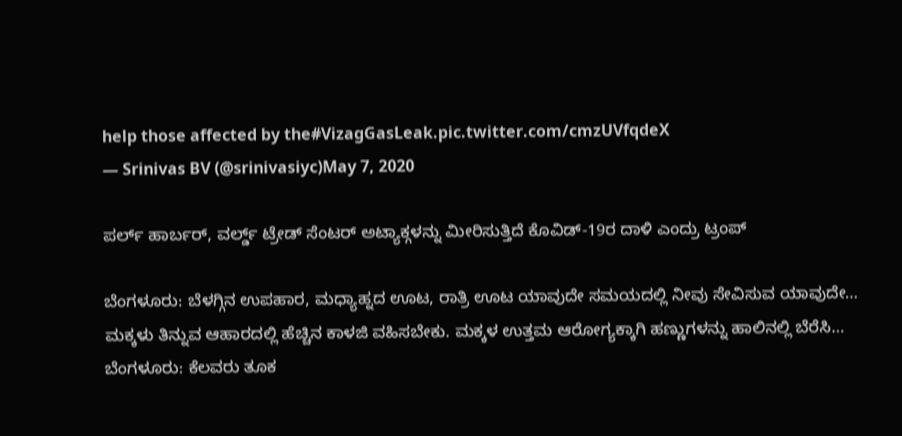help those affected by the#VizagGasLeak.pic.twitter.com/cmzUVfqdeX
— Srinivas BV (@srinivasiyc)May 7, 2020

ಪರ್ಲ್ ಹಾರ್ಬರ್, ವರ್ಲ್ಡ್ ಟ್ರೇಡ್ ಸೆಂಟರ್ ಅಟ್ಯಾಕ್ಗಳನ್ನು ಮೀರಿಸುತ್ತಿದೆ ಕೊವಿಡ್-19ರ ದಾಳಿ ಎಂದ್ರು ಟ್ರಂಪ್

ಬೆಂಗಳೂರು: ಬೆಳಗ್ಗಿನ ಉಪಹಾರ, ಮಧ್ಯಾಹ್ನದ ಊಟ, ರಾತ್ರಿ ಊಟ ಯಾವುದೇ ಸಮಯದಲ್ಲಿ ನೀವು ಸೇವಿಸುವ ಯಾವುದೇ…
ಮಕ್ಕಳು ತಿನ್ನುವ ಆಹಾರದಲ್ಲಿ ಹೆಚ್ಚಿನ ಕಾಳಜಿ ವಹಿಸಬೇಕು. ಮಕ್ಕಳ ಉತ್ತಮ ಆರೋಗ್ಯಕ್ಕಾಗಿ ಹಣ್ಣುಗಳನ್ನು ಹಾಲಿನಲ್ಲಿ ಬೆರೆಸಿ…
ಬೆಂಗಳೂರು: ಕೆಲವರು ತೂಕ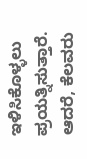ಇಳಿಸಿಕೊಳ್ಳಲು ಪ್ರಯತ್ನಿಸುತ್ತಾರೆ. ಆದರೆ, ಕೆಲವರು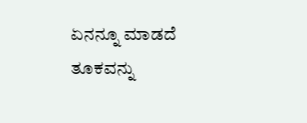ಏನನ್ನೂ ಮಾಡದೆ ತೂಕವನ್ನು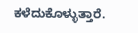ಕಳೆದುಕೊಳ್ಳುತ್ತಾರೆ.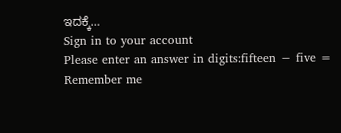ಇದಕ್ಕೆ…
Sign in to your account
Please enter an answer in digits:fifteen − five =
Remember me